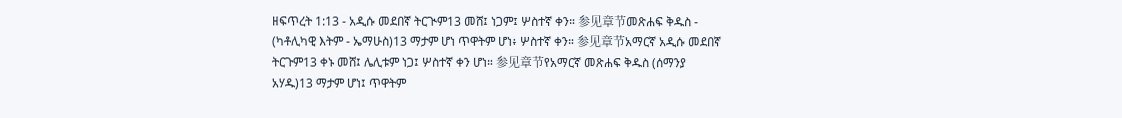ዘፍጥረት 1:13 - አዲሱ መደበኛ ትርጒም13 መሸ፤ ነጋም፤ ሦስተኛ ቀን። 参见章节መጽሐፍ ቅዱስ - (ካቶሊካዊ እትም - ኤማሁስ)13 ማታም ሆነ ጥዋትም ሆነ፥ ሦስተኛ ቀን። 参见章节አማርኛ አዲሱ መደበኛ ትርጉም13 ቀኑ መሸ፤ ሌሊቱም ነጋ፤ ሦስተኛ ቀን ሆነ። 参见章节የአማርኛ መጽሐፍ ቅዱስ (ሰማንያ አሃዱ)13 ማታም ሆነ፤ ጥዋትም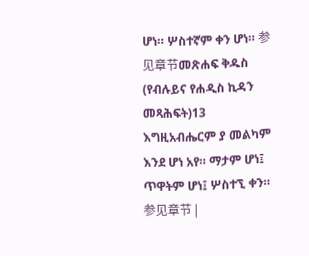ሆነ። ሦስተኛም ቀን ሆነ። 参见章节መጽሐፍ ቅዱስ (የብሉይና የሐዲስ ኪዳን መጻሕፍት)13 እግዚአብሔርም ያ መልካም እንደ ሆነ አየ። ማታም ሆነ፤ ጥዋትም ሆነ፤ ሦስተኚ ቀን። 参见章节 |